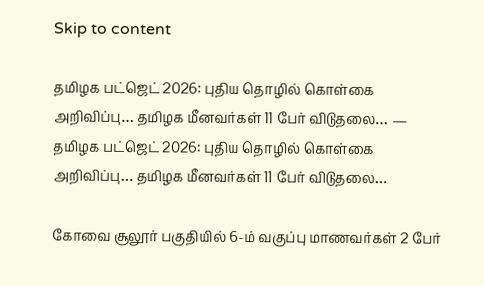Skip to content

தமிழக பட்ஜெட் 2026: புதிய தொழில் கொள்கை அறிவிப்பு… தமிழக மீனவர்கள் 11 பேர் விடுதலை… — தமிழக பட்ஜெட் 2026: புதிய தொழில் கொள்கை அறிவிப்பு… தமிழக மீனவர்கள் 11 பேர் விடுதலை…

கோவை சூலூர் பகுதியில் 6-ம் வகுப்பு மாணவர்கள் 2 பேர்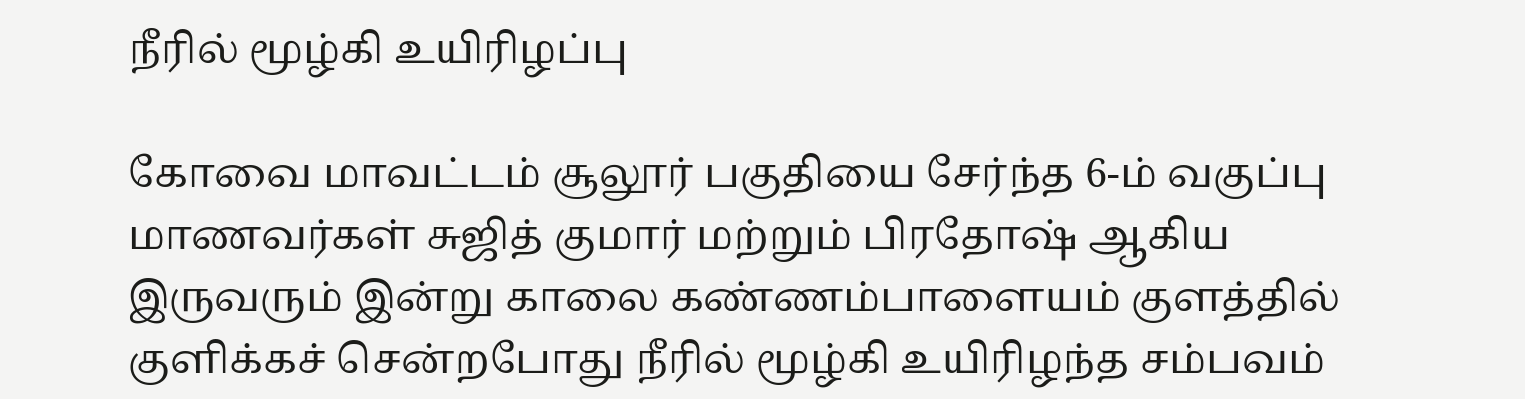நீரில் மூழ்கி உயிரிழப்பு

கோவை மாவட்டம் சூலூர் பகுதியை சேர்ந்த 6-ம் வகுப்பு மாணவர்கள் சுஜித் குமார் மற்றும் பிரதோஷ் ஆகிய இருவரும் இன்று காலை கண்ணம்பாளையம் குளத்தில் குளிக்கச் சென்றபோது நீரில் மூழ்கி உயிரிழந்த சம்பவம்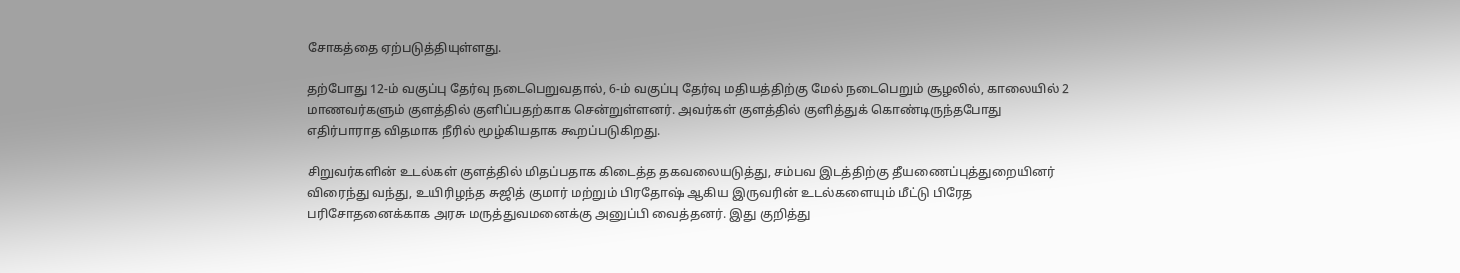சோகத்தை ஏற்படுத்தியுள்ளது.

தற்போது 12-ம் வகுப்பு தேர்வு நடைபெறுவதால், 6-ம் வகுப்பு தேர்வு மதியத்திற்கு மேல் நடைபெறும் சூழலில், காலையில் 2 மாணவர்களும் குளத்தில் குளிப்பதற்காக சென்றுள்ளனர். அவர்கள் குளத்தில் குளித்துக் கொண்டிருந்தபோது எதிர்பாராத விதமாக நீரில் மூழ்கியதாக கூறப்படுகிறது.

சிறுவர்களின் உடல்கள் குளத்தில் மிதப்பதாக கிடைத்த தகவலையடுத்து, சம்பவ இடத்திற்கு தீயணைப்புத்துறையினர் விரைந்து வந்து, உயிரிழந்த சுஜித் குமார் மற்றும் பிரதோஷ் ஆகிய இருவரின் உடல்களையும் மீட்டு பிரேத பரிசோதனைக்காக அரசு மருத்துவமனைக்கு அனுப்பி வைத்தனர். இது குறித்து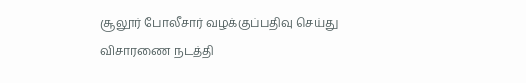சூலூர் போலீசார் வழக்குப்பதிவு செய்து விசாரணை நடத்தி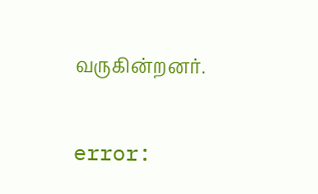வருகின்றனர்.

error: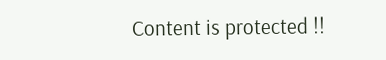Content is protected !!